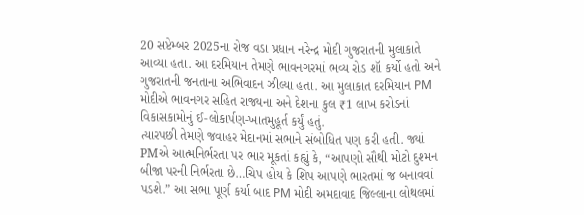20 સપ્ટેમ્બર 2025ના રોજ વડા પ્રધાન નરેન્દ્ર મોદી ગુજરાતની મુલાકાતે આવ્યા હતા. આ દરમિયાન તેમણે ભાવનગરમાં ભવ્ય રોડ શૉ કર્યો હતો અને ગુજરાતની જનતાના અભિવાદન ઝીલ્યા હતા. આ મુલાકાત દરમિયાન PM મોદીએ ભાવનગર સહિત રાજ્યના અને દેશના કુલ ₹1 લાખ કરોડનાં વિકાસકામોનું ઈ-લોકાર્પણ-ખાતમુહૂર્ત કર્યું હતું.
ત્યારપછી તેમણે જવાહર મેદાનમાં સભાને સંબોધિત પણ કરી હતી. જ્યાં PMએ આત્મનિર્ભરતા પર ભાર મૂકતાં કહ્યું કે, “આપણો સૌથી મોટો દુશ્મન બીજા પરની નિર્ભરતા છે…ચિપ હોય કે શિપ આપણે ભારતમાં જ બનાવવાં પડશે.” આ સભા પૂર્ણ કર્યા બાદ PM મોદી અમદાવાદ જિલ્લાના લોથલમાં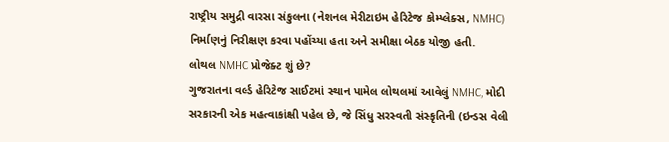રાષ્ટ્રીય સમુદ્રી વારસા સંકુલના (નેશનલ મેરીટાઇમ હેરિટેજ કોમ્પ્લેક્સ, NMHC) નિર્માણનું નિરીક્ષણ કરવા પહોંચ્યા હતા અને સમીક્ષા બેઠક યોજી હતી.
લોથલ NMHC પ્રોજેક્ટ શું છે?
ગુજરાતના વર્લ્ડ હેરિટેજ સાઈટમાં સ્થાન પામેલ લોથલમાં આવેલું NMHC, મોદી સરકારની એક મહત્વાકાંક્ષી પહેલ છે, જે સિંધુ સરસ્વતી સંસ્કૃતિની (ઇન્ડસ વેલી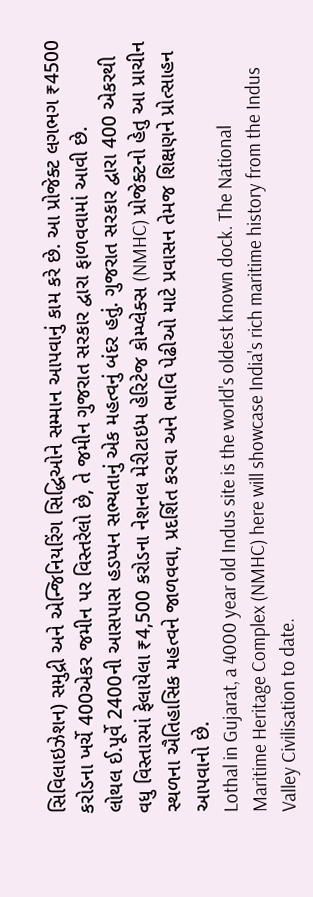સિવિલાઇઝેશન) સમુદ્રી અને એન્જિનિયરિંગ સિદ્ધિઓને સમ્માન આપવાનું કામ કરે છે. આ પ્રોજેક્ટ લગભગ ₹4500 કરોડના ખર્ચે 400એકર જમીન પર વિસ્તરેલો છે, તે જમીન ગુજરાત સરકાર દ્વારા ફાળવવામાં આવી છે.
લોથલ ઈ.પૂર્વે 2400ની આસપાસ હડપ્પન સભ્યતાનું એક મહત્વનું બંદર હતું. ગુજરાત સરકાર દ્વારા 400 એકરથી વધુ વિસ્તારમાં ફેલાયેલા ₹4,500 કરોડના નેશનલ મેરીટાઇમ હેરિટેજ કોમ્પ્લેક્સ (NMHC) પ્રોજેક્ટનો હેતુ આ પ્રાચીન સ્થળના ઐતિહાસિક મહત્વને જાળવવા, પ્રદર્શિત કરવા અને ભાવિ પેઢીઓ માટે પ્રવાસન તેમજ શિક્ષણને પ્રોત્સાહન આપવાનો છે.
Lothal in Gujarat, a 4000 year old Indus site is the world's oldest known dock. The National Maritime Heritage Complex (NMHC) here will showcase India's rich maritime history from the Indus Valley Civilisation to date.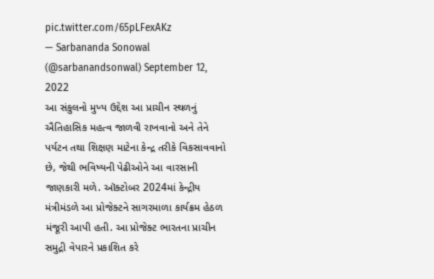pic.twitter.com/65pLFexAKz
— Sarbananda Sonowal (@sarbanandsonwal) September 12, 2022
આ સંકુલનો મુખ્ય ઉદ્દેશ આ પ્રાચીન સ્થળનું ઐતિહાસિક મહત્વ જાળવી રાખવાનો અને તેને પર્યટન તથા શિક્ષણ માટેના કેન્દ્ર તરીકે વિકસાવવાનો છે, જેથી ભવિષ્યની પેઢીઓને આ વારસાની જાણકારી મળે. ઑક્ટોબર 2024માં કેન્દ્રીય મંત્રીમંડળે આ પ્રોજેક્ટને સાગરમાળા કાર્યક્રમ હેઠળ મંજૂરી આપી હતી. આ પ્રોજેક્ટ ભારતના પ્રાચીન સમુદ્રી વેપારને પ્રકાશિત કરે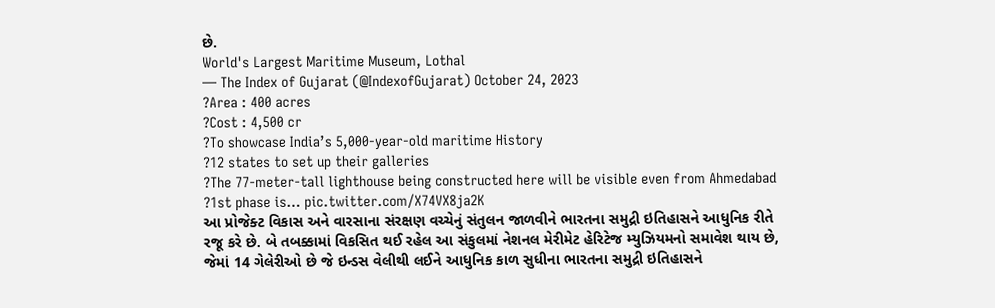છે.
World's Largest Maritime Museum, Lothal
— The Index of Gujarat (@IndexofGujarat) October 24, 2023
?Area : 400 acres
?Cost : 4,500 cr
?To showcase India’s 5,000-year-old maritime History
?12 states to set up their galleries
?The 77-meter-tall lighthouse being constructed here will be visible even from Ahmedabad
?1st phase is… pic.twitter.com/X74VX8ja2K
આ પ્રોજેક્ટ વિકાસ અને વારસાના સંરક્ષણ વચ્ચેનું સંતુલન જાળવીને ભારતના સમુદ્રી ઇતિહાસને આધુનિક રીતે રજૂ કરે છે. બે તબક્કામાં વિકસિત થઈ રહેલ આ સંકુલમાં નેશનલ મેરીમેટ હેરિટેજ મ્યુઝિયમનો સમાવેશ થાય છે, જેમાં 14 ગેલેરીઓ છે જે ઇન્ડસ વેલીથી લઈને આધુનિક કાળ સુધીના ભારતના સમુદ્રી ઇતિહાસને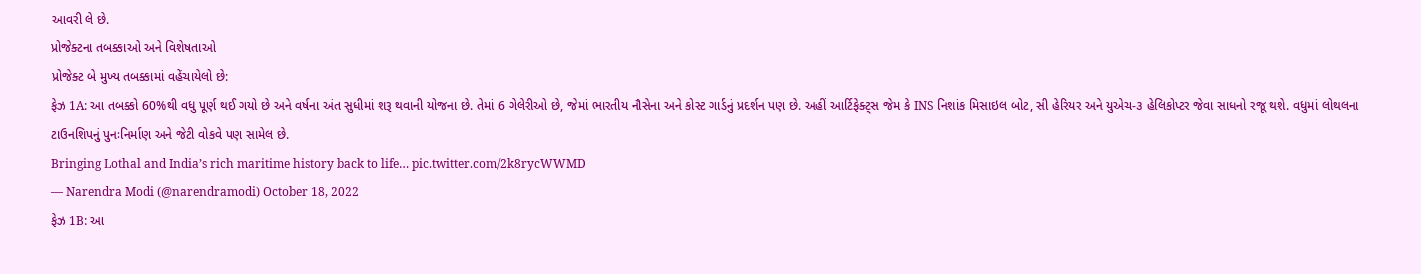આવરી લે છે.
પ્રોજેક્ટના તબક્કાઓ અને વિશેષતાઓ
પ્રોજેક્ટ બે મુખ્ય તબક્કામાં વહેંચાયેલો છે:
ફેઝ 1A: આ તબક્કો 60%થી વધુ પૂર્ણ થઈ ગયો છે અને વર્ષના અંત સુધીમાં શરૂ થવાની યોજના છે. તેમાં 6 ગેલેરીઓ છે, જેમાં ભારતીય નૌસેના અને કોસ્ટ ગાર્ડનું પ્રદર્શન પણ છે. અહીં આર્ટિફેક્ટ્સ જેમ કે INS નિશાંક મિસાઇલ બોટ, સી હેરિયર અને યુએચ-૩ હેલિકોપ્ટર જેવા સાધનો રજૂ થશે. વધુમાં લોથલના ટાઉનશિપનું પુનઃનિર્માણ અને જેટી વોકવે પણ સામેલ છે.
Bringing Lothal and India’s rich maritime history back to life… pic.twitter.com/2k8rycWWMD
— Narendra Modi (@narendramodi) October 18, 2022
ફેઝ 1B: આ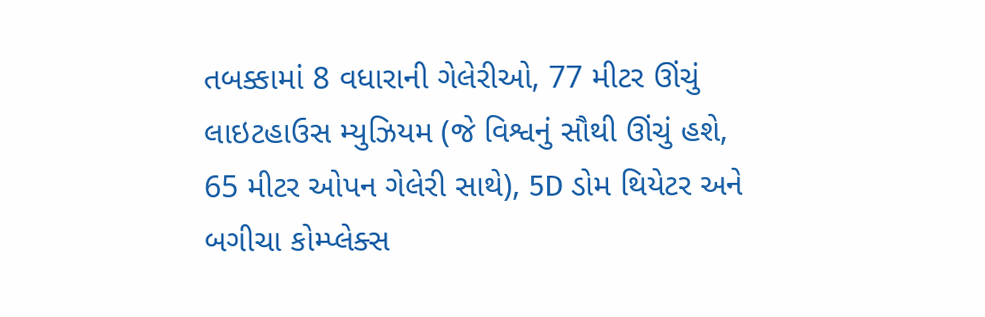તબક્કામાં 8 વધારાની ગેલેરીઓ, 77 મીટર ઊંચું લાઇટહાઉસ મ્યુઝિયમ (જે વિશ્વનું સૌથી ઊંચું હશે, 65 મીટર ઓપન ગેલેરી સાથે), 5D ડોમ થિયેટર અને બગીચા કોમ્પ્લેક્સ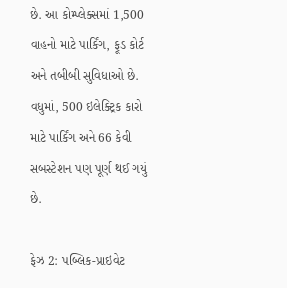છે. આ કોમ્પ્લેક્સમાં 1,500 વાહનો માટે પાર્કિંગ, ફૂડ કોર્ટ અને તબીબી સુવિધાઓ છે. વધુમાં, 500 ઇલેક્ટ્રિક કારો માટે પાર્કિંગ અને 66 કેવી સબસ્ટેશન પણ પૂર્ણ થઈ ગયું છે.

ફેઝ 2: પબ્લિક-પ્રાઇવેટ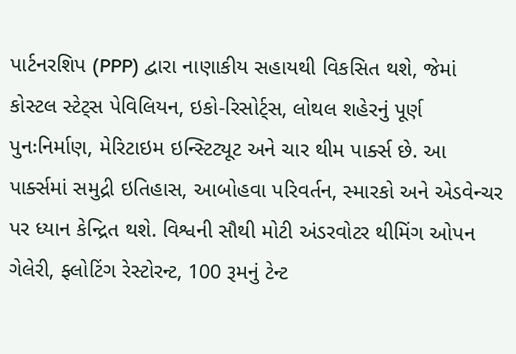પાર્ટનરશિપ (PPP) દ્વારા નાણાકીય સહાયથી વિકસિત થશે, જેમાં કોસ્ટલ સ્ટેટ્સ પેવિલિયન, ઇકો-રિસોર્ટ્સ, લોથલ શહેરનું પૂર્ણ પુનઃનિર્માણ, મેરિટાઇમ ઇન્સ્ટિટ્યૂટ અને ચાર થીમ પાર્ક્સ છે. આ પાર્ક્સમાં સમુદ્રી ઇતિહાસ, આબોહવા પરિવર્તન, સ્મારકો અને એડવેન્ચર પર ધ્યાન કેન્દ્રિત થશે. વિશ્વની સૌથી મોટી અંડરવોટર થીમિંગ ઓપન ગેલેરી, ફ્લોટિંગ રેસ્ટોરન્ટ, 100 રૂમનું ટેન્ટ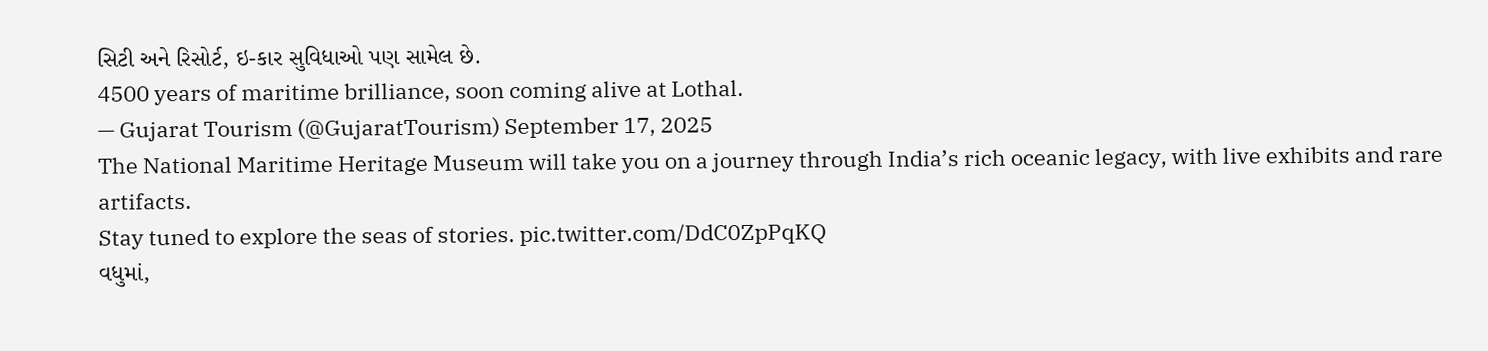સિટી અને રિસોર્ટ, ઇ-કાર સુવિધાઓ પણ સામેલ છે.
4500 years of maritime brilliance, soon coming alive at Lothal.
— Gujarat Tourism (@GujaratTourism) September 17, 2025
The National Maritime Heritage Museum will take you on a journey through India’s rich oceanic legacy, with live exhibits and rare artifacts.
Stay tuned to explore the seas of stories. pic.twitter.com/DdC0ZpPqKQ
વધુમાં,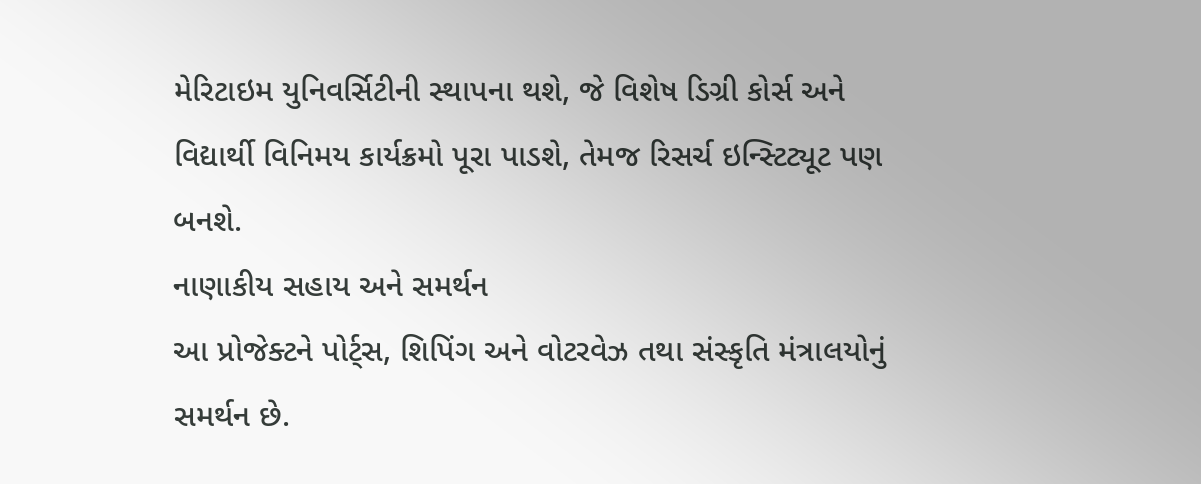મેરિટાઇમ યુનિવર્સિટીની સ્થાપના થશે, જે વિશેષ ડિગ્રી કોર્સ અને વિદ્યાર્થી વિનિમય કાર્યક્રમો પૂરા પાડશે, તેમજ રિસર્ચ ઇન્સ્ટિટ્યૂટ પણ બનશે.
નાણાકીય સહાય અને સમર્થન
આ પ્રોજેક્ટને પોર્ટ્સ, શિપિંગ અને વોટરવેઝ તથા સંસ્કૃતિ મંત્રાલયોનું સમર્થન છે.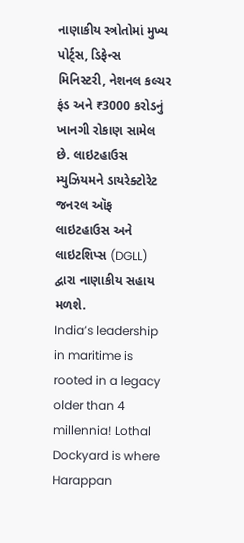નાણાકીય સ્ત્રોતોમાં મુખ્ય પોર્ટ્સ, ડિફેન્સ મિનિસ્ટરી, નેશનલ કલ્ચર ફંડ અને ₹3000 કરોડનું ખાનગી રોકાણ સામેલ છે. લાઇટહાઉસ મ્યુઝિયમને ડાયરેક્ટોરેટ જનરલ ઑફ લાઇટહાઉસ અને લાઇટશિપ્સ (DGLL) દ્વારા નાણાકીય સહાય મળશે.
India’s leadership in maritime is rooted in a legacy older than 4 millennia! Lothal Dockyard is where Harappan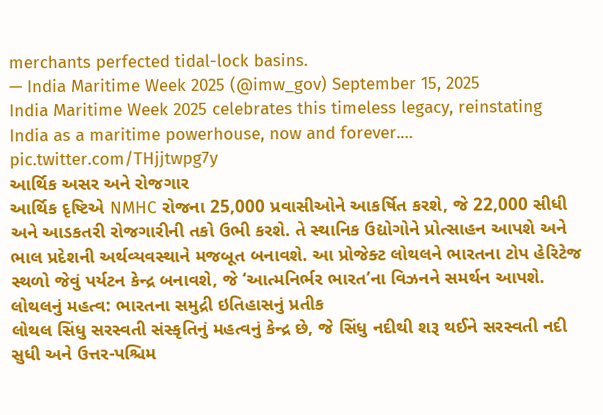merchants perfected tidal-lock basins.
— India Maritime Week 2025 (@imw_gov) September 15, 2025
India Maritime Week 2025 celebrates this timeless legacy, reinstating India as a maritime powerhouse, now and forever.… pic.twitter.com/THjjtwpg7y
આર્થિક અસર અને રોજગાર
આર્થિક દૃષ્ટિએ NMHC રોજના 25,000 પ્રવાસીઓને આકર્ષિત કરશે, જે 22,000 સીધી અને આડકતરી રોજગારીની તકો ઉભી કરશે. તે સ્થાનિક ઉદ્યોગોને પ્રોત્સાહન આપશે અને ભાલ પ્રદેશની અર્થવ્યવસ્થાને મજબૂત બનાવશે. આ પ્રોજેક્ટ લોથલને ભારતના ટોપ હેરિટેજ સ્થળો જેવું પર્યટન કેન્દ્ર બનાવશે, જે ‘આત્મનિર્ભર ભારત’ના વિઝનને સમર્થન આપશે.
લોથલનું મહત્વ: ભારતના સમુદ્રી ઇતિહાસનું પ્રતીક
લોથલ સિંધુ સરસ્વતી સંસ્કૃતિનું મહત્વનું કેન્દ્ર છે, જે સિંધુ નદીથી શરૂ થઈને સરસ્વતી નદી સુધી અને ઉત્તર-પશ્ચિમ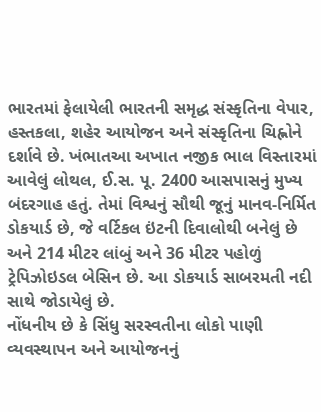ભારતમાં ફેલાયેલી ભારતની સમૃદ્ધ સંસ્કૃતિના વેપાર, હસ્તકલા, શહેર આયોજન અને સંસ્કૃતિના ચિહ્નોને દર્શાવે છે. ખંભાતઆ અખાત નજીક ભાલ વિસ્તારમાં આવેલું લોથલ, ઈ.સ. પૂ. 2400 આસપાસનું મુખ્ય બંદરગાહ હતું. તેમાં વિશ્વનું સૌથી જૂનું માનવ-નિર્મિત ડોકયાર્ડ છે, જે વર્ટિકલ ઇંટની દિવાલોથી બનેલું છે અને 214 મીટર લાંબું અને 36 મીટર પહોળું ટ્રેપિઝોઇડલ બેસિન છે. આ ડોકયાર્ડ સાબરમતી નદી સાથે જોડાયેલું છે.
નોંધનીય છે કે સિંધુ સરસ્વતીના લોકો પાણી વ્યવસ્થાપન અને આયોજનનું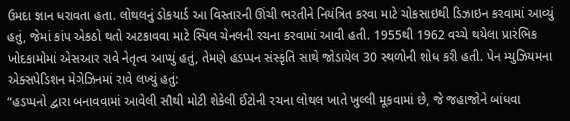ઉમદા જ્ઞાન ધરાવતા હતા. લોથલનું ડોકયાર્ડ આ વિસ્તારની ઊંચી ભરતીને નિયંત્રિત કરવા માટે ચોકસાઇથી ડિઝાઇન કરવામાં આવ્યું હતું, જેમાં કાંપ એકઠો થતો અટકાવવા માટે સ્પિલ ચેનલની રચના કરવામાં આવી હતી. 1955થી 1962 વચ્ચે થયેલા પ્રારંભિક ખોદકામોમાં એસઆર રાવે નેતૃત્વ આપ્યું હતું, તેમણે હડપ્પન સંસ્કૃતિ સાથે જોડાયેલ 30 સ્થળોની શોધ કરી હતી. પેન મ્યુઝિયમના એક્સપેડિશન મેગેઝિનમાં રાવે લખ્યું હતું:
“હડપ્પનો દ્વારા બનાવવામાં આવેલી સૌથી મોટી શેકેલી ઈંટોની રચના લોથલ ખાતે ખુલ્લી મૂકવામાં છે, જે જહાજોને બાંધવા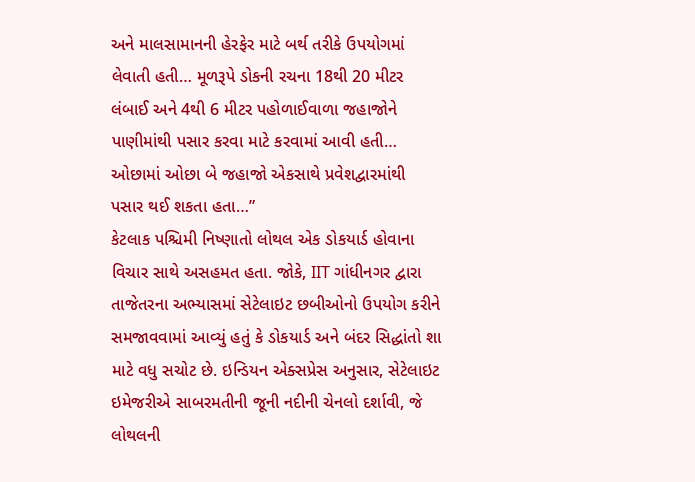અને માલસામાનની હેરફેર માટે બર્થ તરીકે ઉપયોગમાં લેવાતી હતી… મૂળરૂપે ડોકની રચના 18થી 20 મીટર લંબાઈ અને 4થી 6 મીટર પહોળાઈવાળા જહાજોને પાણીમાંથી પસાર કરવા માટે કરવામાં આવી હતી… ઓછામાં ઓછા બે જહાજો એકસાથે પ્રવેશદ્વારમાંથી પસાર થઈ શકતા હતા…”
કેટલાક પશ્ચિમી નિષ્ણાતો લોથલ એક ડોકયાર્ડ હોવાના વિચાર સાથે અસહમત હતા. જોકે, IIT ગાંધીનગર દ્વારા તાજેતરના અભ્યાસમાં સેટેલાઇટ છબીઓનો ઉપયોગ કરીને સમજાવવામાં આવ્યું હતું કે ડોકયાર્ડ અને બંદર સિદ્ધાંતો શા માટે વધુ સચોટ છે. ઇન્ડિયન એક્સપ્રેસ અનુસાર, સેટેલાઇટ ઇમેજરીએ સાબરમતીની જૂની નદીની ચેનલો દર્શાવી, જે લોથલની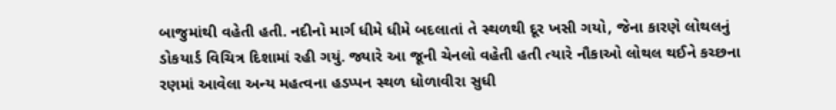બાજુમાંથી વહેતી હતી. નદીનો માર્ગ ધીમે ધીમે બદલાતાં તે સ્થળથી દૂર ખસી ગયો, જેના કારણે લોથલનું ડોકયાર્ડ વિચિત્ર દિશામાં રહી ગયું. જ્યારે આ જૂની ચેનલો વહેતી હતી ત્યારે નૌકાઓ લોથલ થઈને કચ્છના રણમાં આવેલા અન્ય મહત્વના હડપ્પન સ્થળ ધોળાવીરા સુધી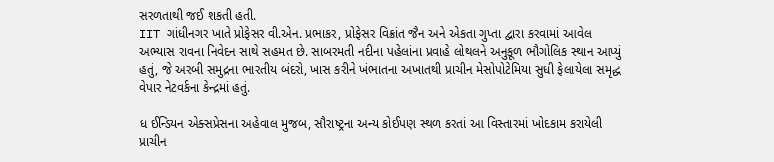સરળતાથી જઈ શકતી હતી.
IIT ગાંધીનગર ખાતે પ્રોફેસર વી.એન. પ્રભાકર, પ્રોફેસર વિક્રાંત જૈન અને એકતા ગુપ્તા દ્વારા કરવામાં આવેલ અભ્યાસ રાવના નિવેદન સાથે સહમત છે. સાબરમતી નદીના પહેલાંના પ્રવાહે લોથલને અનુકૂળ ભૌગોલિક સ્થાન આપ્યું હતું, જે અરબી સમુદ્રના ભારતીય બંદરો, ખાસ કરીને ખંભાતના અખાતથી પ્રાચીન મેસોપોટેમિયા સુધી ફેલાયેલા સમૃદ્ધ વેપાર નેટવર્કના કેન્દ્રમાં હતું.

ધ ઈન્ડિયન એક્સપ્રેસના અહેવાલ મુજબ, સૌરાષ્ટ્રના અન્ય કોઈપણ સ્થળ કરતાં આ વિસ્તારમાં ખોદકામ કરાયેલી પ્રાચીન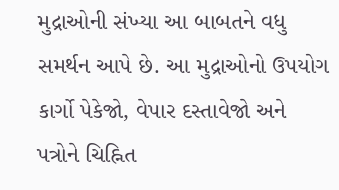મુદ્રાઓની સંખ્યા આ બાબતને વધુ સમર્થન આપે છે. આ મુદ્રાઓનો ઉપયોગ કાર્ગો પેકેજો, વેપાર દસ્તાવેજો અને પત્રોને ચિહ્નિત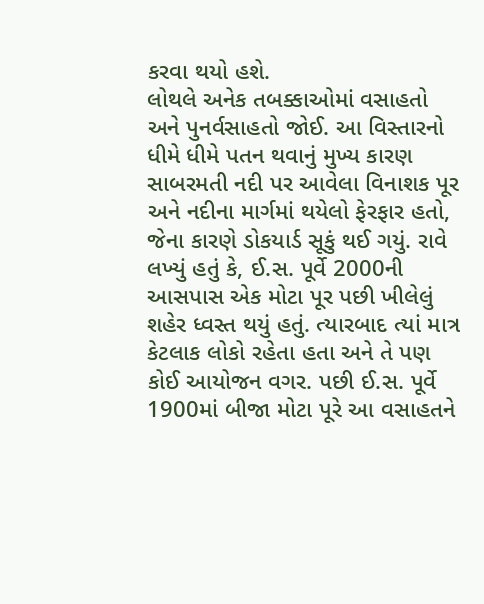કરવા થયો હશે.
લોથલે અનેક તબક્કાઓમાં વસાહતો અને પુનર્વસાહતો જોઈ. આ વિસ્તારનો ધીમે ધીમે પતન થવાનું મુખ્ય કારણ સાબરમતી નદી પર આવેલા વિનાશક પૂર અને નદીના માર્ગમાં થયેલો ફેરફાર હતો, જેના કારણે ડોકયાર્ડ સૂકું થઈ ગયું. રાવે લખ્યું હતું કે, ઈ.સ. પૂર્વે 2000ની આસપાસ એક મોટા પૂર પછી ખીલેલું શહેર ધ્વસ્ત થયું હતું. ત્યારબાદ ત્યાં માત્ર કેટલાક લોકો રહેતા હતા અને તે પણ કોઈ આયોજન વગર. પછી ઈ.સ. પૂર્વે 1900માં બીજા મોટા પૂરે આ વસાહતને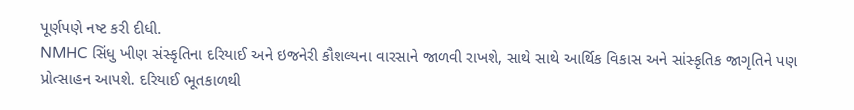પૂર્ણપણે નષ્ટ કરી દીધી.
NMHC સિંધુ ખીણ સંસ્કૃતિના દરિયાઈ અને ઇજનેરી કૌશલ્યના વારસાને જાળવી રાખશે, સાથે સાથે આર્થિક વિકાસ અને સાંસ્કૃતિક જાગૃતિને પણ પ્રોત્સાહન આપશે. દરિયાઈ ભૂતકાળથી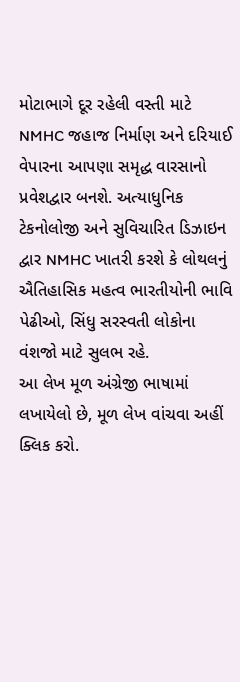મોટાભાગે દૂર રહેલી વસ્તી માટે NMHC જહાજ નિર્માણ અને દરિયાઈ વેપારના આપણા સમૃદ્ધ વારસાનો પ્રવેશદ્વાર બનશે. અત્યાધુનિક ટેકનોલોજી અને સુવિચારિત ડિઝાઇન દ્વાર NMHC ખાતરી કરશે કે લોથલનું ઐતિહાસિક મહત્વ ભારતીયોની ભાવિ પેઢીઓ, સિંધુ સરસ્વતી લોકોના વંશજો માટે સુલભ રહે.
આ લેખ મૂળ અંગ્રેજી ભાષામાં લખાયેલો છે, મૂળ લેખ વાંચવા અહીં ક્લિક કરો.